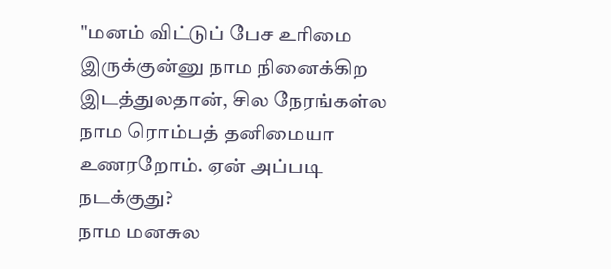"மனம் விட்டுப் பேச உரிமை இருக்குன்னு நாம நினைக்கிற இடத்துலதான், சில நேரங்கள்ல நாம ரொம்பத் தனிமையா உணரறோம். ஏன் அப்படி நடக்குது?
நாம மனசுல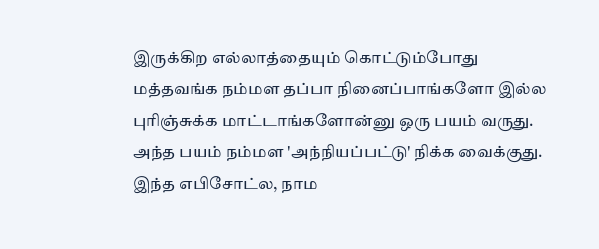இருக்கிற எல்லாத்தையும் கொட்டும்போது மத்தவங்க நம்மள தப்பா நினைப்பாங்களோ இல்ல புரிஞ்சுக்க மாட்டாங்களோன்னு ஒரு பயம் வருது. அந்த பயம் நம்மள 'அந்நியப்பட்டு' நிக்க வைக்குது.
இந்த எபிசோட்ல, நாம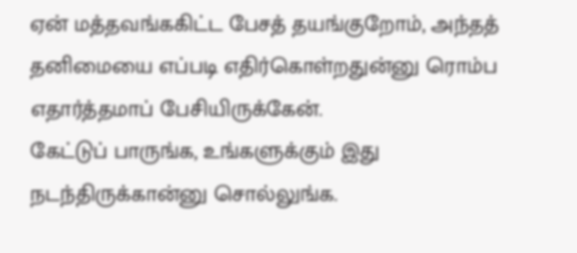ஏன் மத்தவங்ககிட்ட பேசத் தயங்குறோம், அந்தத் தனிமையை எப்படி எதிர்கொள்றதுன்னு ரொம்ப எதார்த்தமாப் பேசியிருக்கேன்.
கேட்டுப் பாருங்க, உங்களுக்கும் இது நடந்திருக்கான்னு சொல்லுங்க.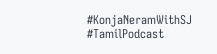#KonjaNeramWithSJ #TamilPodcast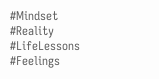#Mindset #Reality #LifeLessons #Feelings